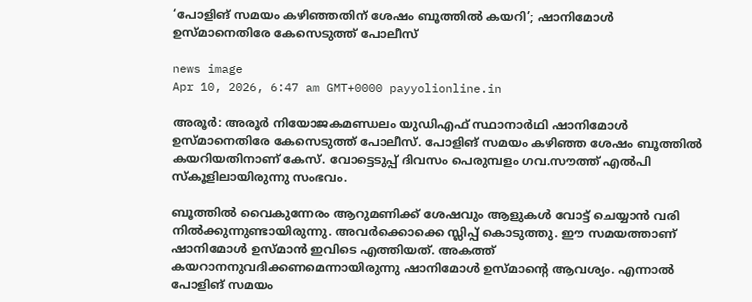‘പോളിങ് സമയം കഴിഞ്ഞതിന് ശേഷം ബൂത്തിൽ കയറി’; ഷാനിമോൾ ഉസ്മാനെതിരേ കേസെടുത്ത് പോലീസ്

news image
Apr 10, 2026, 6:47 am GMT+0000 payyolionline.in

അരൂർ: അരൂർ നിയോജകമണ്ഡലം യുഡിഎഫ് സ്ഥാനാർഥി ഷാനിമോൾ ഉസ്മാനെതിരേ കേസെടുത്ത് പോലീസ്. പോളിങ് സമയം കഴിഞ്ഞ ശേഷം ബൂത്തിൽ കയറിയതിനാണ് കേസ്. വോട്ടെടുപ്പ് ദിവസം പെരുമ്പളം ഗവ.സൗത്ത് എൽപി സ്‌കൂളിലായിരുന്നു സംഭവം.

ബൂത്തിൽ വൈകുന്നേരം ആറുമണിക്ക് ശേഷവും ആളുകൾ വോട്ട് ചെയ്യാൻ വരി നിൽക്കുന്നുണ്ടായിരുന്നു. അവർക്കൊക്കെ സ്ലിപ്പ് കൊടുത്തു. ഈ സമയത്താണ് ഷാനിമോൾ ഉസ്മാൻ ഇവിടെ എത്തിയത്. അകത്ത് കയറാനനുവദിക്കണമെന്നായിരുന്നു ഷാനിമോൾ ഉസ്മാന്റെ ആവശ്യം. എന്നാൽ പോളിങ് സമയം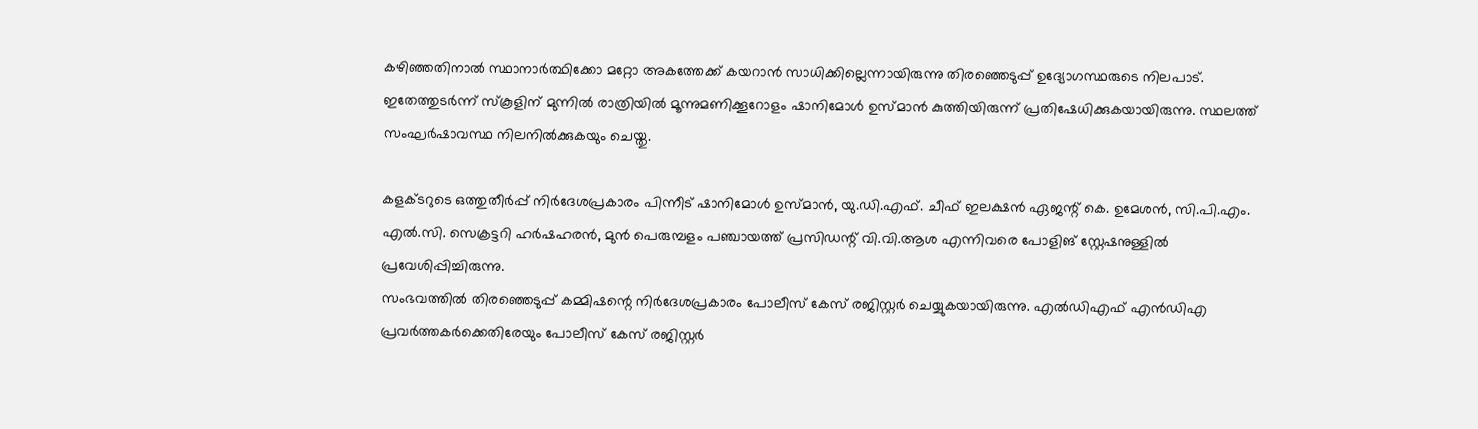കഴിഞ്ഞതിനാൽ സ്ഥാനാർത്ഥിക്കോ മറ്റോ അകത്തേക്ക് കയറാൻ സാധിക്കില്ലെന്നായിരുന്നു തിരഞ്ഞെടുപ്പ് ഉദ്യോഗസ്ഥരുടെ നിലപാട്. ഇതേത്തുടർന്ന് സ്കൂളിന് മുന്നിൽ രാത്രിയിൽ മൂന്നുമണിക്കൂറോളം ഷാനിമോൾ ഉസ്മാൻ കുത്തിയിരുന്ന് പ്രതിഷേധിക്കുകയായിരുന്നു. സ്ഥലത്ത് സംഘർഷാവസ്ഥ നിലനിൽക്കുകയും ചെയ്തു.

കളക്ടറുടെ ഒത്തുതീർപ്പ് നിർദേശപ്രകാരം പിന്നീട് ഷാനിമോൾ ഉസ്മാൻ, യു.ഡി.എഫ്. ചീഫ് ഇലക്ഷൻ ഏജന്റ് കെ. ഉമേശൻ, സി.പി.എം. എൽ.സി. സെക്രട്ടറി ഹർഷഹരൻ, മുൻ പെരുമ്പളം പഞ്ചായത്ത് പ്രസിഡന്റ് വി.വി.ആശ എന്നിവരെ പോളിങ് സ്റ്റേഷനുള്ളിൽ പ്രവേശിപ്പിച്ചിരുന്നു.
സംഭവത്തിൽ തിരഞ്ഞെടുപ്പ് കമ്മിഷന്റെ നിർദേശപ്രകാരം പോലീസ് കേസ് രജിസ്റ്റർ ചെയ്യുകയായിരുന്നു. എൽഡിഎഫ് എൻഡിഎ പ്രവർത്തകർക്കെതിരേയും പോലീസ് കേസ് രജിസ്റ്റർ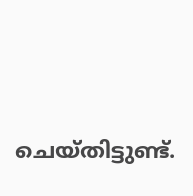ചെയ്തിട്ടുണ്ട്.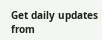Get daily updates from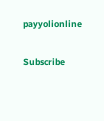payyolionline

Subscribe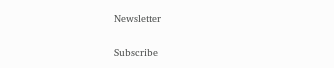Newsletter

Subscribe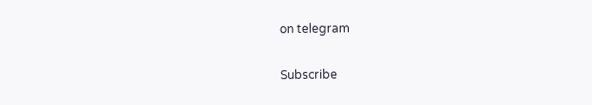on telegram

Subscribe